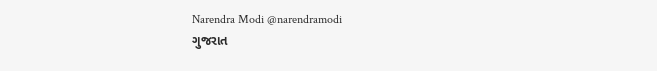Narendra Modi @narendramodi
ગુજરાત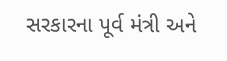સરકારના પૂર્વ મંત્રી અને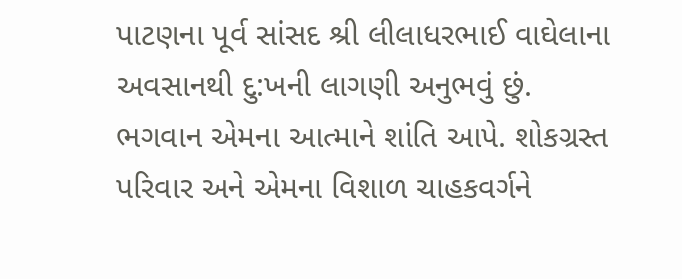પાટણના પૂર્વ સાંસદ શ્રી લીલાધરભાઈ વાઘેલાના અવસાનથી દુ:ખની લાગણી અનુભવું છું. ભગવાન એમના આત્માને શાંતિ આપે. શોકગ્રસ્ત પરિવાર અને એમના વિશાળ ચાહકવર્ગને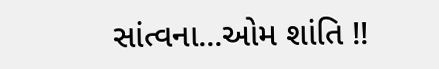સાંત્વના...ઓમ શાંતિ !!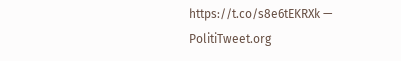https://t.co/s8e6tEKRXk — PolitiTweet.org